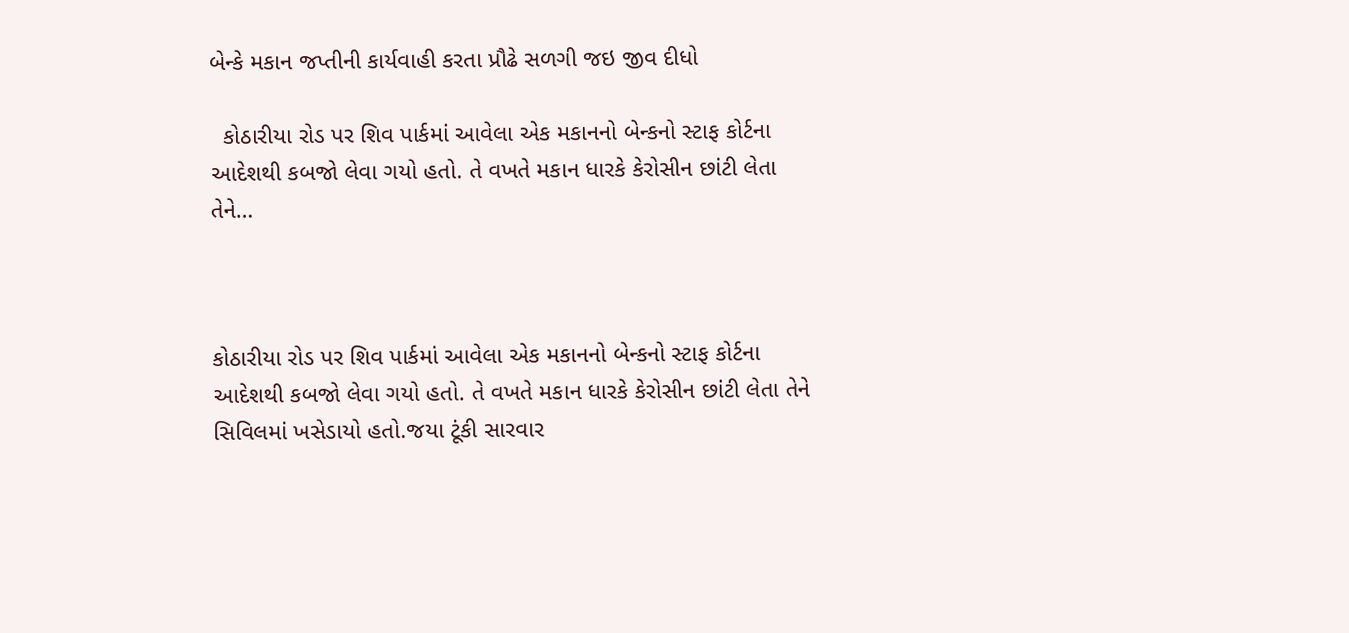બેન્કે મકાન જપ્તીની કાર્યવાહી કરતા પ્રૌઢે સળગી જઇ જીવ દીધો

  કોઠારીયા રોડ પર શિવ પાર્કમાં આવેલા એક મકાનનો બેન્કનો સ્ટાફ કોર્ટના આદેશથી કબજો લેવા ગયો હતો. તે વખતે મકાન ધારકે કેરોસીન છાંટી લેતા તેને…



કોઠારીયા રોડ પર શિવ પાર્કમાં આવેલા એક મકાનનો બેન્કનો સ્ટાફ કોર્ટના આદેશથી કબજો લેવા ગયો હતો. તે વખતે મકાન ધારકે કેરોસીન છાંટી લેતા તેને સિવિલમાં ખસેડાયો હતો.જયા ટૂંકી સારવાર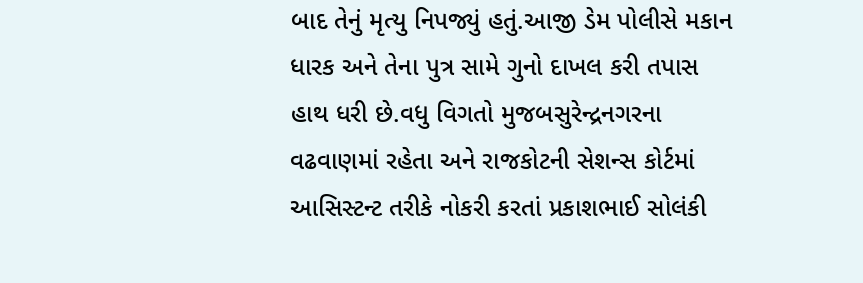બાદ તેનું મૃત્યુ નિપજ્યું હતું.આજી ડેમ પોલીસે મકાન ધારક અને તેના પુત્ર સામે ગુનો દાખલ કરી તપાસ હાથ ધરી છે.વધુ વિગતો મુજબસુરેન્દ્રનગરના વઢવાણમાં રહેતા અને રાજકોટની સેશન્સ કોર્ટમાં આસિસ્ટન્ટ તરીકે નોકરી કરતાં પ્રકાશભાઈ સોલંકી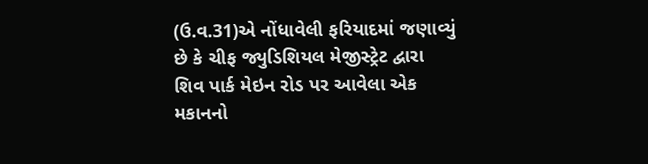(ઉ.વ.31)એ નોંધાવેલી ફરિયાદમાં જણાવ્યું છે કે ચીફ જ્યુડિશિયલ મેજીસ્ટ્રેટ દ્વારા શિવ પાર્ક મેઇન રોડ પર આવેલા એક મકાનનો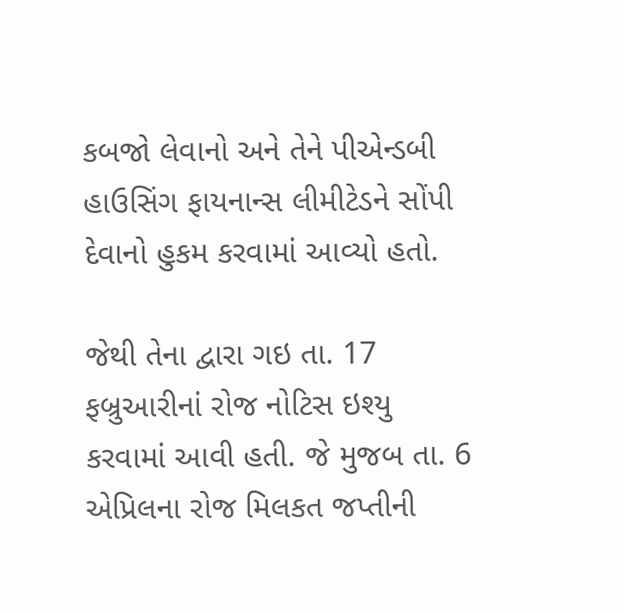કબજો લેવાનો અને તેને પીએન્ડબી હાઉસિંગ ફાયનાન્સ લીમીટેડને સોંપી દેવાનો હુકમ કરવામાં આવ્યો હતો.

જેથી તેના દ્વારા ગઇ તા. 17 ફબ્રુઆરીનાં રોજ નોટિસ ઇશ્યુ કરવામાં આવી હતી. જે મુજબ તા. 6 એપ્રિલના રોજ મિલકત જપ્તીની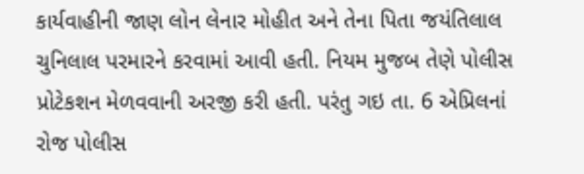કાર્યવાહીની જાણ લોન લેનાર મોહીત અને તેના પિતા જયંતિલાલ ચુનિલાલ પરમારને કરવામાં આવી હતી. નિયમ મુજબ તેણે પોલીસ પ્રોટેકશન મેળવવાની અરજી કરી હતી. પરંતુ ગઇ તા. 6 એપ્રિલનાં રોજ પોલીસ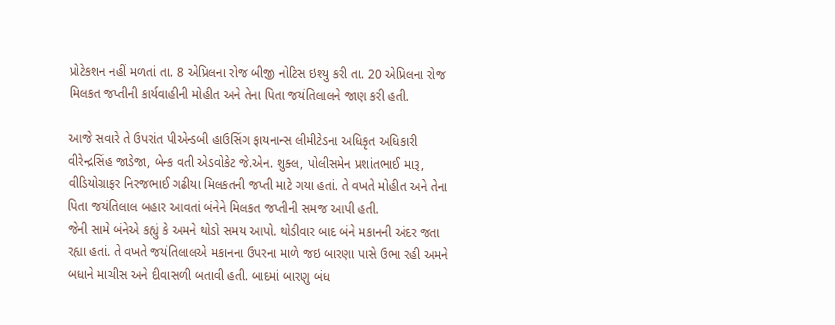પ્રોટેકશન નહીં મળતાં તા. 8 એપ્રિલના રોજ બીજી નોટિસ ઇશ્યુ કરી તા. 20 એપ્રિલના રોજ મિલકત જપ્તીની કાર્યવાહીની મોહીત અને તેના પિતા જયંતિલાલને જાણ કરી હતી.

આજે સવારે તે ઉપરાંત પીએન્ડબી હાઉસિંગ ફાયનાન્સ લીમીટેડના અધિકૃત અધિકારી વીરેન્દ્રસિંહ જાડેજા, બેન્ક વતી એડવોકેટ જે.એન. શુક્લ, પોલીસમેન પ્રશાંતભાઈ મારૂ, વીડિયોગ્રાફર નિરજભાઈ ગઢીયા મિલકતની જપ્તી માટે ગયા હતાં. તે વખતે મોહીત અને તેના પિતા જયંતિલાલ બહાર આવતાં બંનેને મિલકત જપ્તીની સમજ આપી હતી.
જેની સામે બંનેએ કહ્યું કે અમને થોડો સમય આપો. થોડીવાર બાદ બંને મકાનની અંદર જતા રહ્યા હતાં. તે વખતે જયંતિલાલએ મકાનના ઉપરના માળે જઇ બારણા પાસે ઉભા રહી અમને બધાને માચીસ અને દીવાસળી બતાવી હતી. બાદમાં બારણુ બંધ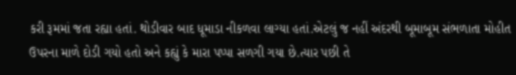કરી રૂમમાં જતા રહ્યા હતાં. થોડીવાર બાદ ધૂમાડા નીકળવા લાગ્યા હતાં.એટલું જ નહીં અંદરથી બૂમાબૂમ સંભળાતા મોહીત ઉપરના માળે દોડી ગયો હતો અને કહ્યું કે મારા પપ્પા સળગી ગયા છે.ત્યાર પછી તે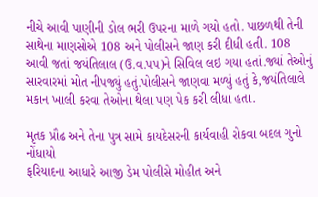નીચે આવી પાણીની ડોલ ભરી ઉપરના માળે ગયો હતો. પાછળથી તેની સાથેના માણસોએ 108 અને પોલીસને જાણ કરી દીધી હતી. 108 આવી જતાં જયંતિલાલ (ઉ.વ.પપ)ને સિવિલ લઇ ગયા હતાં.જ્યાં તેઓનું સારવારમાં મોત નીપજ્યું હતું.પોલીસને જાણવા મળ્યું હતું કે,જયંતિલાલે મકાન ખાલી કરવા તેઓના થેલા પણ પેક કરી લીધા હતા.

મૃતક પ્રૌઢ અને તેના પુત્ર સામે કાયદેસરની કાર્યવાહી રોકવા બદલ ગુનો નોંધાયો
ફરિયાદના આધારે આજી ડેમ પોલીસે મોહીત અને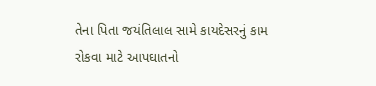તેના પિતા જયંતિલાલ સામે કાયદેસરનું કામ રોકવા માટે આપઘાતનો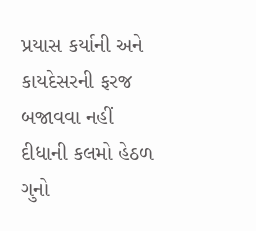પ્રયાસ કર્યાની અને કાયદેસરની ફરજ બજાવવા નહીં દીધાની કલમો હેઠળ ગુનો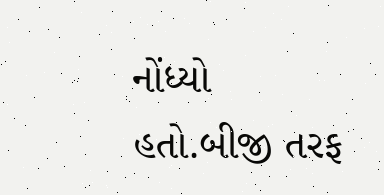નોંધ્યો હતો.બીજી તરફ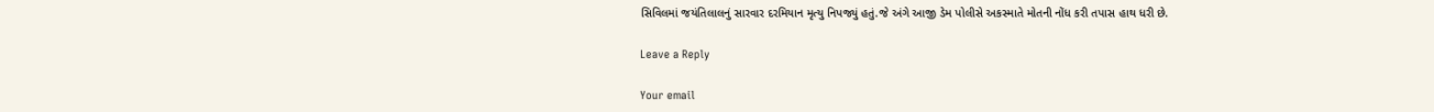સિવિલમાં જયંતિલાલનું સારવાર દરમિયાન મૃત્યુ નિપજ્યું હતું.જે અંગે આજી ડેમ પોલીસે અકસ્માતે મોતની નોંધ કરી તપાસ હાથ ધરી છે.

Leave a Reply

Your email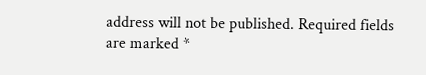address will not be published. Required fields are marked *